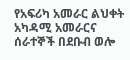የአፍሪካ አመራር ልህቀት አካዳሚ አመራርና ሰራተኞች በደቡብ ወሎ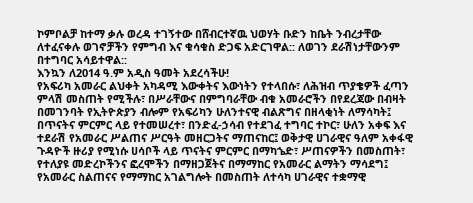ኮምቦልቻ ከተማ ቃሉ ወረዳ ተገኝተው በሸብርተኛዉ ህወሃት ቡድን ከቤት ንብረታቸው ለተፈናቀሉ ወገኖቻችን የምግብ እና ቁሳቁስ ድጋፍ አድርገዋል:: ለወገን ደራሽነታቸውንም በተግባር አሳይተዋል::
እንኳን ለ2014 ዓ.ም አዲስ ዓመት አደረሳችሁ!
የአፍሪካ አመራር ልህቀት አካዳሚ እውቀትና እውነትን የተላበሱ፣ ለሕዝብ ጥያቄዎች ፈጣን ምላሽ መስጠት የሚችሉ፣ በሥራቸውና በምግባራቸው ብቁ አመራሮችን በየደረጃው በብዛት በመገንባት የኢትዮጵያን ብሎም የአፍሪካን ሁለንተናዊ ብልጽግና በዘላቂነት ለማሳካት፤ በጥናትና ምርምር ላይ የተመሠረተ፣ በንድፈ-ኃሳብ የተደገፈ ተግባር ተኮር፣ ሁለን አቀፍ እና ተደራሽ የአመራር ሥልጠና ሥርዓት መዘርጋትና ማጠናከር፤ ወቅታዊ ሀገራዊና ዓለም አቀፋዊ ጉዳዮች ዙሪያ የሚነሱ ሀሳቦች ላይ ጥናትና ምርምር በማካኄድ፣ ሥጠናዎችን በመስጠት፣ የተለያዩ መድረኮችንና ፎረሞችን በማዘጋጀትና በማማከር የአመራር ልማትን ማሳደግ፤ የአመራር ስልጠናና የማማከር አገልግሎት በመስጠት ለተሳካ ሀገራዊና ተቋማዊ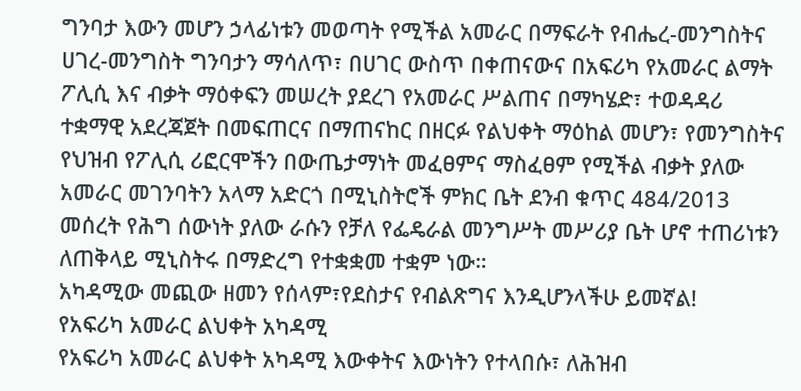ግንባታ እውን መሆን ኃላፊነቱን መወጣት የሚችል አመራር በማፍራት የብሔረ-መንግስትና ሀገረ-መንግስት ግንባታን ማሳለጥ፣ በሀገር ውስጥ በቀጠናውና በአፍሪካ የአመራር ልማት ፖሊሲ እና ብቃት ማዕቀፍን መሠረት ያደረገ የአመራር ሥልጠና በማካሄድ፣ ተወዳዳሪ ተቋማዊ አደረጃጀት በመፍጠርና በማጠናከር በዘርፉ የልህቀት ማዕከል መሆን፣ የመንግስትና የህዝብ የፖሊሲ ሪፎርሞችን በውጤታማነት መፈፀምና ማስፈፀም የሚችል ብቃት ያለው አመራር መገንባትን አላማ አድርጎ በሚኒስትሮች ምክር ቤት ደንብ ቁጥር 484/2013 መሰረት የሕግ ሰውነት ያለው ራሱን የቻለ የፌዴራል መንግሥት መሥሪያ ቤት ሆኖ ተጠሪነቱን ለጠቅላይ ሚኒስትሩ በማድረግ የተቋቋመ ተቋም ነው።
አካዳሚው መጪው ዘመን የሰላም፣የደስታና የብልጽግና እንዲሆንላችሁ ይመኛል!
የአፍሪካ አመራር ልህቀት አካዳሚ
የአፍሪካ አመራር ልህቀት አካዳሚ እውቀትና እውነትን የተላበሱ፣ ለሕዝብ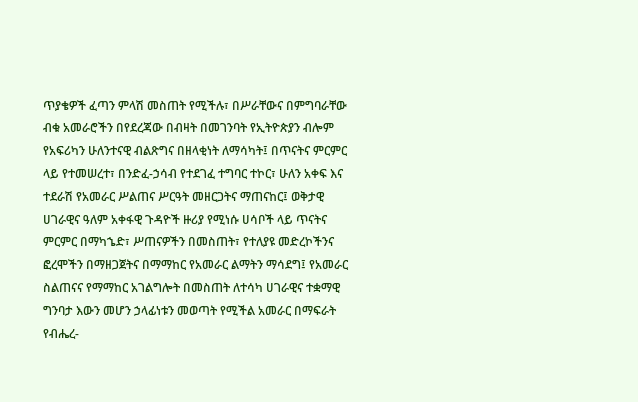ጥያቄዎች ፈጣን ምላሽ መስጠት የሚችሉ፣ በሥራቸውና በምግባራቸው ብቁ አመራሮችን በየደረጃው በብዛት በመገንባት የኢትዮጵያን ብሎም የአፍሪካን ሁለንተናዊ ብልጽግና በዘላቂነት ለማሳካት፤ በጥናትና ምርምር ላይ የተመሠረተ፣ በንድፈ-ኃሳብ የተደገፈ ተግባር ተኮር፣ ሁለን አቀፍ እና ተደራሽ የአመራር ሥልጠና ሥርዓት መዘርጋትና ማጠናከር፤ ወቅታዊ ሀገራዊና ዓለም አቀፋዊ ጉዳዮች ዙሪያ የሚነሱ ሀሳቦች ላይ ጥናትና ምርምር በማካኄድ፣ ሥጠናዎችን በመስጠት፣ የተለያዩ መድረኮችንና ፎረሞችን በማዘጋጀትና በማማከር የአመራር ልማትን ማሳደግ፤ የአመራር ስልጠናና የማማከር አገልግሎት በመስጠት ለተሳካ ሀገራዊና ተቋማዊ ግንባታ እውን መሆን ኃላፊነቱን መወጣት የሚችል አመራር በማፍራት የብሔረ-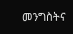መንግስትና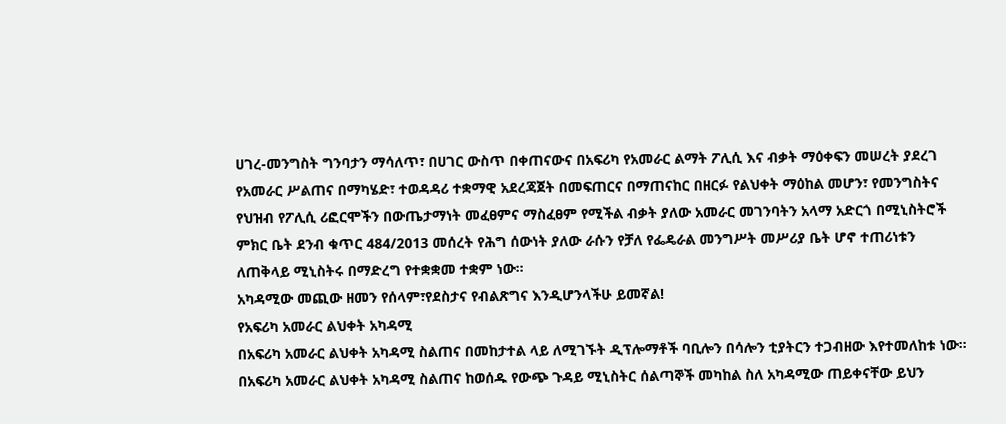ሀገረ-መንግስት ግንባታን ማሳለጥ፣ በሀገር ውስጥ በቀጠናውና በአፍሪካ የአመራር ልማት ፖሊሲ እና ብቃት ማዕቀፍን መሠረት ያደረገ የአመራር ሥልጠና በማካሄድ፣ ተወዳዳሪ ተቋማዊ አደረጃጀት በመፍጠርና በማጠናከር በዘርፉ የልህቀት ማዕከል መሆን፣ የመንግስትና የህዝብ የፖሊሲ ሪፎርሞችን በውጤታማነት መፈፀምና ማስፈፀም የሚችል ብቃት ያለው አመራር መገንባትን አላማ አድርጎ በሚኒስትሮች ምክር ቤት ደንብ ቁጥር 484/2013 መሰረት የሕግ ሰውነት ያለው ራሱን የቻለ የፌዴራል መንግሥት መሥሪያ ቤት ሆኖ ተጠሪነቱን ለጠቅላይ ሚኒስትሩ በማድረግ የተቋቋመ ተቋም ነው።
አካዳሚው መጪው ዘመን የሰላም፣የደስታና የብልጽግና እንዲሆንላችሁ ይመኛል!
የአፍሪካ አመራር ልህቀት አካዳሚ
በአፍሪካ አመራር ልህቀት አካዳሚ ስልጠና በመከታተል ላይ ለሚገኙት ዲፕሎማቶች ባቢሎን በሳሎን ቲያትርን ተጋብዘው እየተመለከቱ ነው፡፡
በአፍሪካ አመራር ልህቀት አካዳሚ ስልጠና ከወሰዱ የውጭ ጉዳይ ሚኒስትር ሰልጣኞች መካከል ስለ አካዳሚው ጠይቀናቸው ይህን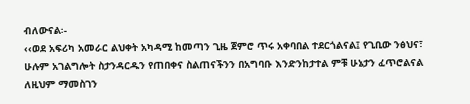ብለውናል፡-
‹‹ወደ አፍሪካ አመራር ልህቀት አካዳሚ ከመጣን ጊዜ ጀምሮ ጥሩ አቀባበል ተደርጎልናል፤ የጊቢው ንፅህና፣ ሁሉም አገልግሎት ስታንዳርዱን የጠበቀና ስልጠናችንን በአግባቡ እንድንከታተል ምቹ ሁኔታን ፈጥሮልናል ለዚህም ማመስገን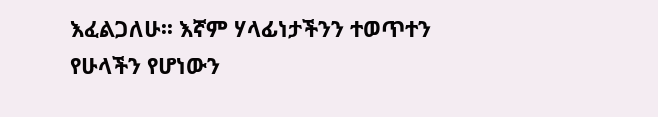እፈልጋለሁ፡፡ እኛም ሃላፊነታችንን ተወጥተን የሁላችን የሆነውን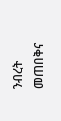ንብረት መጠበቅና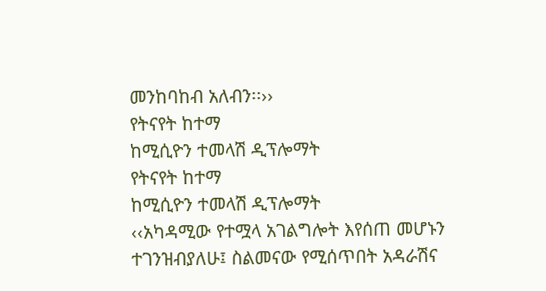መንከባከብ አለብን፡፡››
የትናየት ከተማ
ከሚሲዮን ተመላሽ ዲፕሎማት
የትናየት ከተማ
ከሚሲዮን ተመላሽ ዲፕሎማት
‹‹አካዳሚው የተሟላ አገልግሎት እየሰጠ መሆኑን ተገንዝብያለሁ፤ ስልመናው የሚሰጥበት አዳራሽና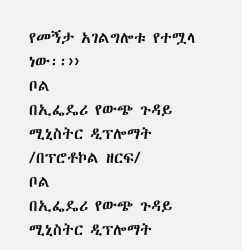የመኝታ አገልግሎቱ የተሟላ ነው፡፡››
ቦል
በኢፌዴሪ የውጭ ጉዳይ ሚኒስትር ዲፕሎማት /በፕሮቶኮል ዘርፍ/
ቦል
በኢፌዴሪ የውጭ ጉዳይ ሚኒስትር ዲፕሎማት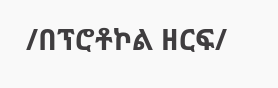/በፕሮቶኮል ዘርፍ/